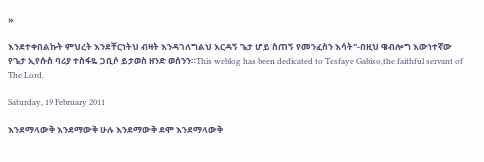»

እንደተቀበልኩት ምህረት እንደቸርነትህ ብዛት እንዳገለግልህ እርዳኝ ጌታ ሆይ ስጠኝ የመንፈስን እሳት"-በዚህ ዌብሎግ እውነተኛው የጌታ ኢየሱስ ባሪያ ተስፋዬ ጋቢሶ ይታወስ ዘንድ ወሰንን።This weblog has been dedicated to Tesfaye Gabiso,the faithful servant of The Lord.

Saturday, 19 February 2011

እንደማላውቅ እንደማውቅ ሁሉ እንደማውቅ ደሞ እንደማላውቅ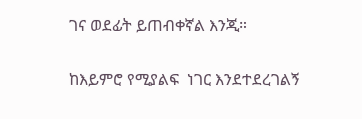ገና ወደፊት ይጠብቀኛል እንጂ።

ከእይምሮ የሚያልፍ  ነገር እንደተደረገልኝ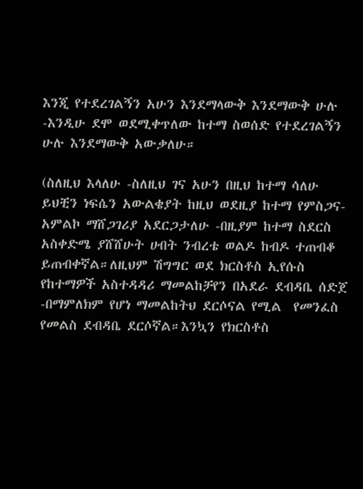እንጂ የተደረገልኝን አሁን እንደማላውቅ እንደማውቅ ሁሉ -እንዲሁ ደሞ ወደሚቀጥለው ከተማ ስወሰድ የተደረገልኝን ሁሉ እንደማውቅ አውቃለሁ።

(ስለዚህ እላለሁ -ስለዚህ ገና አሁን በዚህ ከተማ ሳለሁ ይህቺን ነፍሴን አውልቄያት ከዚህ ወደዚያ ከተማ የምስጋና-አምልኮ ማሸጋገሪያ አደርጋታለሁ -በዚያም ከተማ ስደርስ አስቀድሜ ያሸሸሁት ሀብት ንብረቴ ወልዶ ከብዶ ተጠብቆ ይጠብቀኛል።ለዚህም ሽግግር ወደ ክርስቶስ ኢየሱስ የከተማዎች አስተዳዳሪ ማመልከቻየን በአደራ ደብዳቤ ሰድጀ -በማምለክም የሆነ ማመልከትህ ደርሶናል የሚል  የመንፈስ የመልስ ደብዳቤ ደርሶኛል።እንኳን የክርስቶስ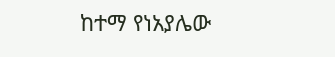ከተማ የነአያሌው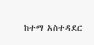ከተማ አስተዳደር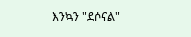እንኳን "ደሶናል"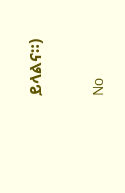ይላልና።)


No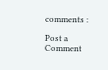comments :

Post a Comment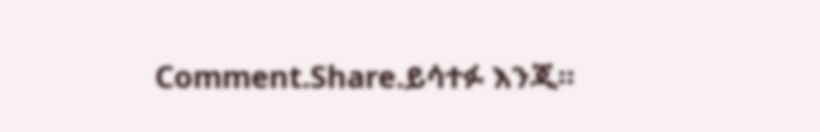Comment.Share.ይሳተፉ እንጂ።